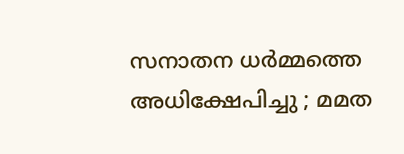സനാതന ധർമ്മത്തെ അധിക്ഷേപിച്ചു ; മമത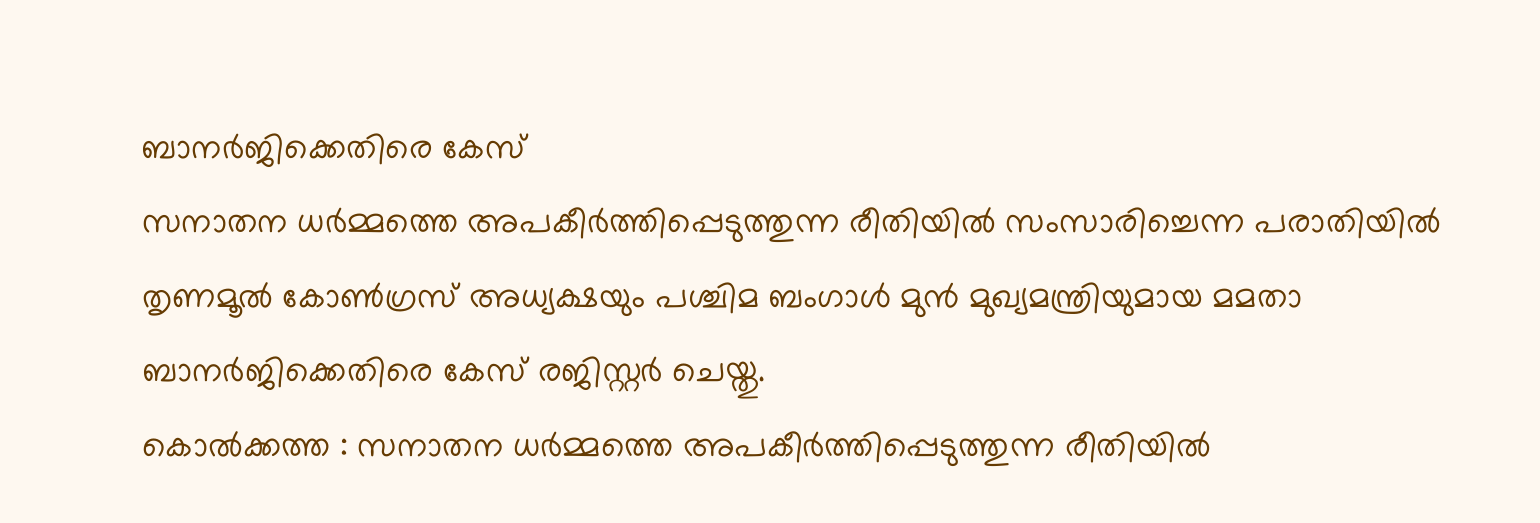ബാനർജിക്കെതിരെ കേസ്
സനാതന ധർമ്മത്തെ അപകീർത്തിപ്പെടുത്തുന്ന രീതിയിൽ സംസാരിച്ചെന്ന പരാതിയിൽ തൃണമൂൽ കോൺഗ്രസ് അധ്യക്ഷയും പശ്ചിമ ബംഗാൾ മുൻ മുഖ്യമന്ത്രിയുമായ മമതാ ബാനർജിക്കെതിരെ കേസ് രജിസ്റ്റർ ചെയ്തു.
കൊൽക്കത്ത : സനാതന ധർമ്മത്തെ അപകീർത്തിപ്പെടുത്തുന്ന രീതിയിൽ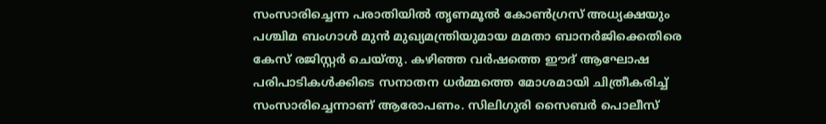സംസാരിച്ചെന്ന പരാതിയിൽ തൃണമൂൽ കോൺഗ്രസ് അധ്യക്ഷയും പശ്ചിമ ബംഗാൾ മുൻ മുഖ്യമന്ത്രിയുമായ മമതാ ബാനർജിക്കെതിരെ കേസ് രജിസ്റ്റർ ചെയ്തു. കഴിഞ്ഞ വർഷത്തെ ഈദ് ആഘോഷ പരിപാടികൾക്കിടെ സനാതന ധർമ്മത്തെ മോശമായി ചിത്രീകരിച്ച് സംസാരിച്ചെന്നാണ് ആരോപണം. സിലിഗുരി സൈബർ പൊലീസ്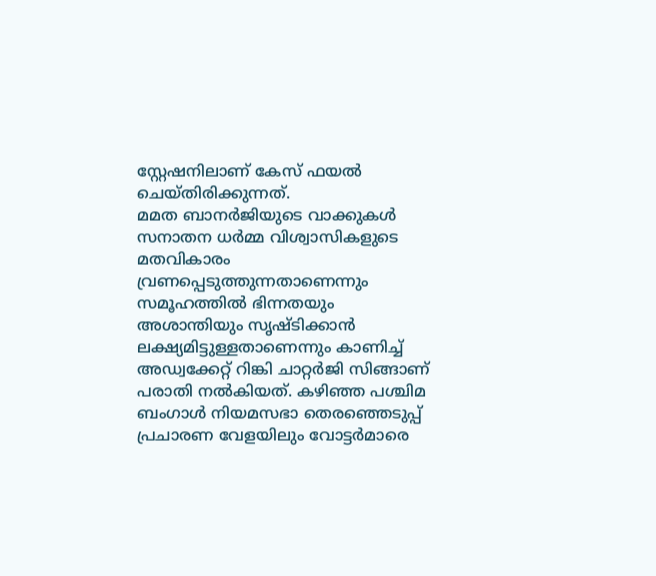സ്റ്റേഷനിലാണ് കേസ് ഫയൽ ചെയ്തിരിക്കുന്നത്.
മമത ബാനർജിയുടെ വാക്കുകൾ സനാതന ധർമ്മ വിശ്വാസികളുടെ മതവികാരം വ്രണപ്പെടുത്തുന്നതാണെന്നും സമൂഹത്തിൽ ഭിന്നതയും അശാന്തിയും സൃഷ്ടിക്കാൻ ലക്ഷ്യമിട്ടുള്ളതാണെന്നും കാണിച്ച് അഡ്വക്കേറ്റ് റിങ്കി ചാറ്റർജി സിങ്ങാണ് പരാതി നൽകിയത്. കഴിഞ്ഞ പശ്ചിമ ബംഗാൾ നിയമസഭാ തെരഞ്ഞെടുപ്പ് പ്രചാരണ വേളയിലും വോട്ടർമാരെ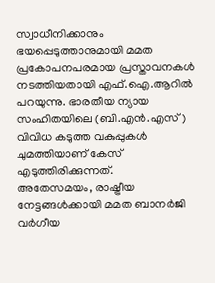സ്വാധീനിക്കാനും ഭയപ്പെടുത്താനുമായി മമത പ്രകോപനപരമായ പ്രസ്താവനകൾ നടത്തിയതായി എഫ്.ഐ.ആറിൽ പറയുന്നു. ഭാരതീയ ന്യായ സംഹിതയിലെ (ബി.എൻ.എസ്) വിവിധ കടുത്ത വകുപ്പുകൾ ചുമത്തിയാണ് കേസ് എടുത്തിരിക്കുന്നത്.
അതേസമയം, രാഷ്ട്രീയ നേട്ടങ്ങൾക്കായി മമത ബാനർജി വർഗീയ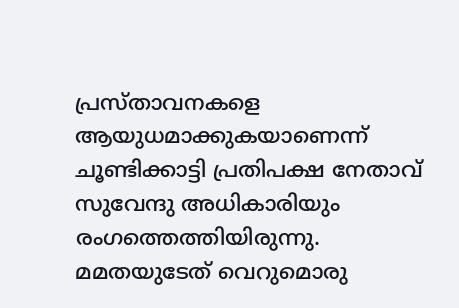പ്രസ്താവനകളെ ആയുധമാക്കുകയാണെന്ന് ചൂണ്ടിക്കാട്ടി പ്രതിപക്ഷ നേതാവ് സുവേന്ദു അധികാരിയും രംഗത്തെത്തിയിരുന്നു. മമതയുടേത് വെറുമൊരു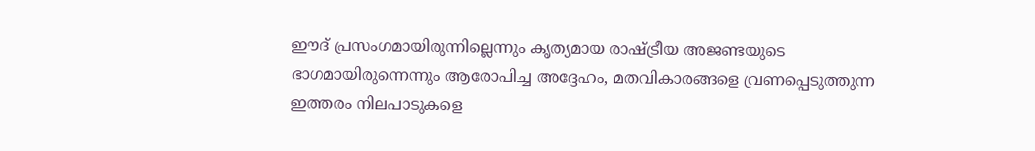ഈദ് പ്രസംഗമായിരുന്നില്ലെന്നും കൃത്യമായ രാഷ്ട്രീയ അജണ്ടയുടെ ഭാഗമായിരുന്നെന്നും ആരോപിച്ച അദ്ദേഹം, മതവികാരങ്ങളെ വ്രണപ്പെടുത്തുന്ന ഇത്തരം നിലപാടുകളെ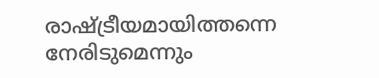രാഷ്ട്രീയമായിത്തന്നെ നേരിടുമെന്നും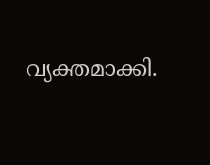വ്യക്തമാക്കി.